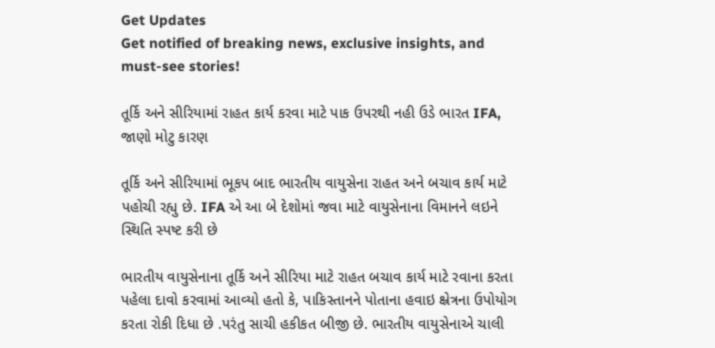Get Updates
Get notified of breaking news, exclusive insights, and must-see stories!

તૂર્કિ અને સીરિયામાં રાહત કાર્ય કરવા માટે પાક ઉપરથી નહી ઉડે ભારત IFA, જાણો મોટુ કારણ

તૂર્કિ અને સીરિયામાં ભૂકપ બાદ ભારતીય વાયુસેના રાહત અને બચાવ કાર્ય માટે પહોચી રહ્યુ છે. IFA એ આ બે દેશોમાં જવા માટે વાયુસેનાના વિમાનને લઇને સ્થિતિ સ્પષ્ટ કરી છે

ભારતીય વાયુસેનાના તૂર્કિ અને સીરિયા માટે રાહત બચાવ કાર્ય માટે રવાના કરતા પહેલા દાવો કરવામાં આવ્યો હતો કે, પાકિસ્તાનને પોતાના હવાઇ ક્ષ્રેત્રના ઉપોયોગ કરતા રોકી દિધા છે .પરંતુ સાચી હકીકત બીજી છે. ભારતીય વાયુસેનાએ ચાલી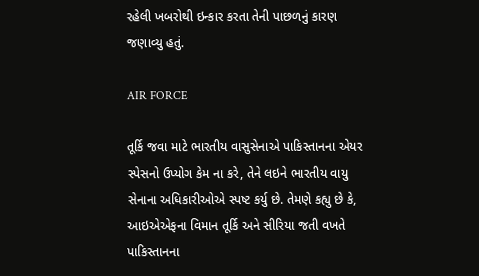રહેલી ખબરોથી ઇન્કાર કરતા તેની પાછળનું કારણ જણાવ્યુ હતું.

AIR FORCE

તૂર્કિ જવા માટે ભારતીય વાસુસેનાએ પાકિસ્તાનના એયર સ્પેસનો ઉપ્યોગ કેમ ના કરે, તેને લઇને ભારતીય વાયુ સેનાના અધિકારીઓએ સ્પષ્ટ કર્યુ છે. તેમણે કહ્યુ છે કે, આઇએએફના વિમાન તૂર્કિ અને સીરિયા જતી વખતે પાકિસ્તાનના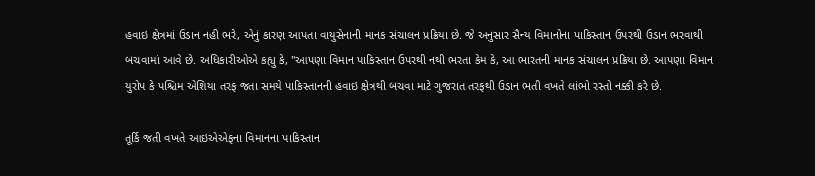હવાઇ ક્ષેત્રમાં ઉડાન નહી ભરે, એનું કારણ આપતા વાયુસેનાની માનક સંચાલન પ્રક્રિયા છે. જે અનુસાર સૈન્ય વિમાનોના પાકિસ્તાન ઉપરથી ઉડાન ભરવાથી બચવામાં આવે છે. અધિકારીઓએ કહ્યુ કે, "આપણા વિમાન પાકિસ્તાન ઉપરથી નથી ભરતા કેમ કે, આ ભારતની માનક સંચાલન પ્રક્રિયા છે. આપણા વિમાન યુરોપ કે પશ્ચિમ એશિયા તરફ જતા સમયે પાકિસ્તાનની હવાઇ ક્ષેત્રથી બચવા માટે ગુજરાત તરફથી ઉડાન ભતી વખતે લાંભો રસ્તો નક્કી કરે છે.

તૂર્કિ જતી વખતે આઇએએફના વિમાનના પાકિસ્તાન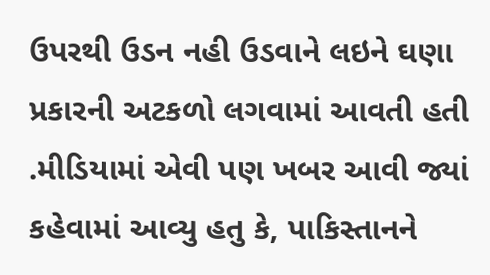ઉપરથી ઉડન નહી ઉડવાને લઇને ઘણા પ્રકારની અટકળો લગવામાં આવતી હતી .મીડિયામાં એવી પણ ખબર આવી જ્યાં કહેવામાં આવ્યુ હતુ કે, પાકિસ્તાનને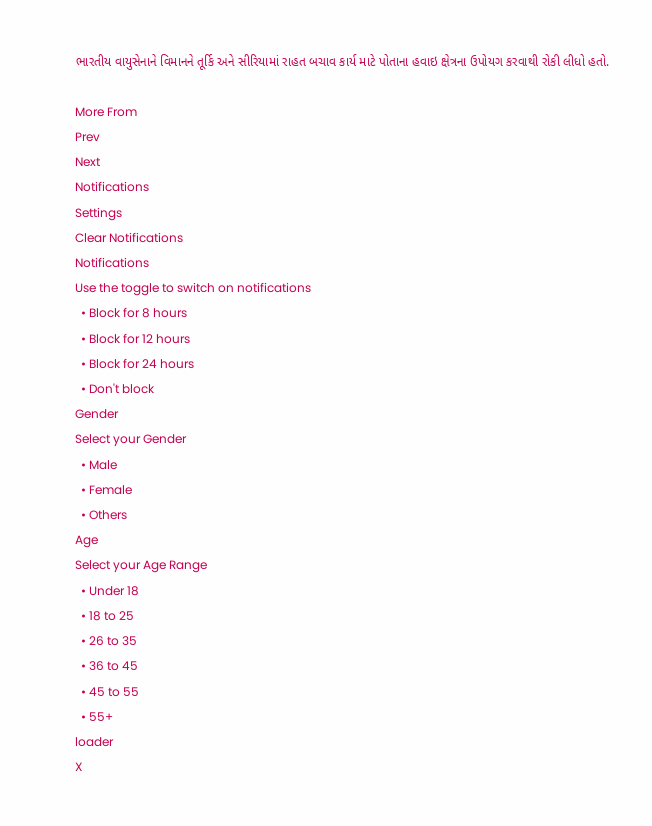ભારતીય વાયુસેનાને વિમાનને તૂર્કિ અને સીરિયામાં રાહત બચાવ કાર્ય માટે પોતાના હવાઇ ક્ષેત્રના ઉપોયગ કરવાથી રોકી લીધો હતો.

More From
Prev
Next
Notifications
Settings
Clear Notifications
Notifications
Use the toggle to switch on notifications
  • Block for 8 hours
  • Block for 12 hours
  • Block for 24 hours
  • Don't block
Gender
Select your Gender
  • Male
  • Female
  • Others
Age
Select your Age Range
  • Under 18
  • 18 to 25
  • 26 to 35
  • 36 to 45
  • 45 to 55
  • 55+
loader
X